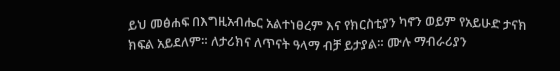ይህ መፅሐፍ በእግዚአብሔር አልተነፀረም እና የክርስቲያን ካኖን ወይም የአይሁድ ታናክ ክፍል አይደለም። ለታሪክና ለጥናት ዓላማ ብቻ ይታያል። ሙሉ ማብራሪያን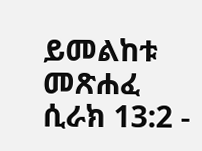ይመልከቱ መጽሐፈ ሲራክ 13:2 -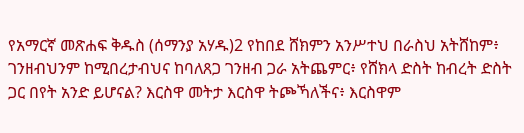የአማርኛ መጽሐፍ ቅዱስ (ሰማንያ አሃዱ)2 የከበደ ሸክምን አንሥተህ በራስህ አትሸከም፥ ገንዘብህንም ከሚበረታብህና ከባለጸጋ ገንዘብ ጋራ አትጨምር፥ የሸክላ ድስት ከብረት ድስት ጋር በየት አንድ ይሆናል? እርስዋ መትታ እርስዋ ትጮኻለችና፥ እርስዋም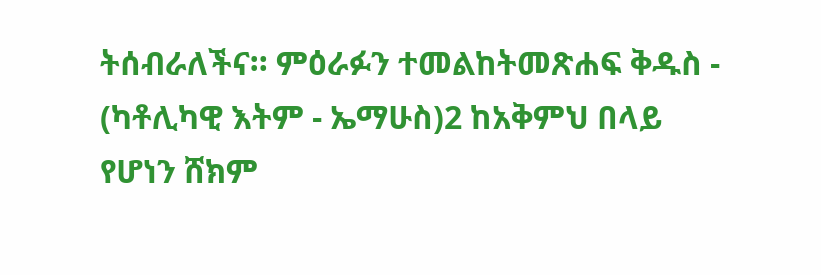ትሰብራለችና። ምዕራፉን ተመልከትመጽሐፍ ቅዱስ - (ካቶሊካዊ እትም - ኤማሁስ)2 ከአቅምህ በላይ የሆነን ሸክም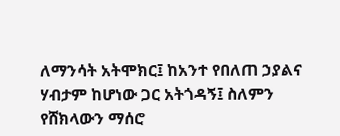ለማንሳት አትሞክር፤ ከአንተ የበለጠ ኃያልና ሃብታም ከሆነው ጋር አትጎዳኝ፤ ስለምን የሸክላውን ማሰሮ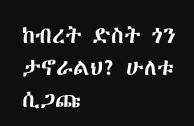ከብረት ድስት ጎን ታኖራልህ? ሁለቱ ሲጋጩ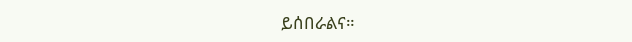ይሰበራልና።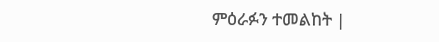ምዕራፉን ተመልከት |